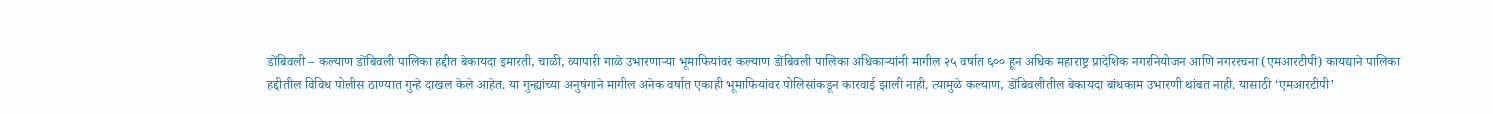डोंबिवली – कल्याण डोंबिवली पालिका हद्दीत बेकायदा इमारती, चाळी, व्यापारी गाळे उभारणाऱ्या भूमाफियांवर कल्याण डोंबिवली पालिका अधिकाऱ्यांनी मागील २५ वर्षात ६०० हून अधिक महाराष्ट्र प्रादेशिक नगरनियोजन आणि नगररचना (एमआरटीपी) कायद्याने पालिका हद्दीतील विविध पोलीस ठाण्यात गुन्हे दाखल केले आहेत. या गुन्ह्यांच्या अनुषंगाने मागील अनेक वर्षात एकाही भूमाफियांवर पोलिसांकडून कारवाई झाली नाही. त्यामुळे कल्याण, डोंबिवलीतील बेकायदा बांधकाम उभारणी थांबत नाही. यासाठी ‘एमआरटीपी’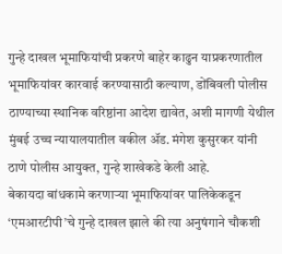गुन्हे दाखल भूमाफियांची प्रकरणे बाहेर काढुन याप्रकरणातील भूमाफियांवर कारवाई करण्यासाठी कल्याण, डोंबिवली पोलीस ठाण्याच्या स्थानिक वरिष्ठांना आदेश द्यावेत, अशी मागणी येथील मुंबई उच्च न्यायालयातील वकील ॲड. मंगेश कुसुरकर यांनी ठाणे पोलीस आयुक्त, गुन्हे शाखेकडे केली आहे.
बेकायदा बांधकामे करणाऱ्या भूमाफियांवर पालिकेकडून ‘एमआरटीपी’चे गुन्हे दाखल झाले की त्या अनुषंगाने चौकशी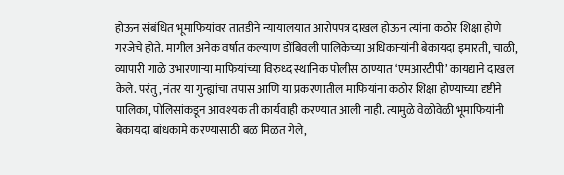होऊन संबंधित भूमाफियांवर तातडीने न्यायालयात आरोपपत्र दाखल होऊन त्यांना कठोर शिक्षा होणे गरजेचे होते. मागील अनेक वर्षात कल्याण डोंबिवली पालिकेच्या अधिकाऱ्यांनी बेकायदा इमारती, चाळी, व्यापारी गाळे उभारणाऱ्या माफियांच्या विरुध्द स्थानिक पोलीस ठाण्यात ‘एमआरटीपी’ कायद्याने दाखल केले. परंतु, नंतर या गुन्ह्यांचा तपास आणि या प्रकरणातील माफियांना कठोर शिक्षा होण्याच्या दृष्टीने पालिका, पोलिसांकडून आवश्यक ती कार्यवाही करण्यात आली नाही. त्यामुळे वेळोवेळी भूमाफियांनी बेकायदा बांधकामे करण्यासाठी बळ मिळत गेले,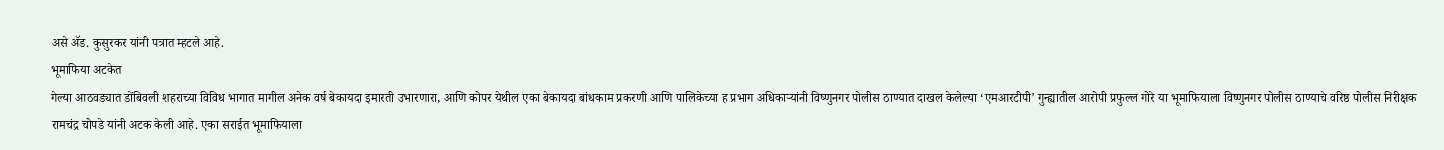असे ॲड. कुसुरकर यांनी पत्रात म्हटले आहे.
भूमाफिया अटकेत
गेल्या आठवड्यात डोंबिवली शहराच्या विविध भागात मागील अनेक वर्ष बेकायदा इमारती उभारणारा, आणि कोपर येथील एका बेकायदा बांधकाम प्रकरणी आणि पालिकेच्या ह प्रभाग अधिकाऱ्यांनी विष्णुनगर पोलीस ठाण्यात दाखल केलेल्या ‘एमआरटीपी’ गुन्ह्यातील आरोपी प्रफुल्ल गोरे या भूमाफियाला विष्णुनगर पोलीस ठाण्याचे वरिष्ठ पोलीस निरीक्षक रामचंद्र चोपडे यांनी अटक केली आहे. एका सराईत भूमाफियाला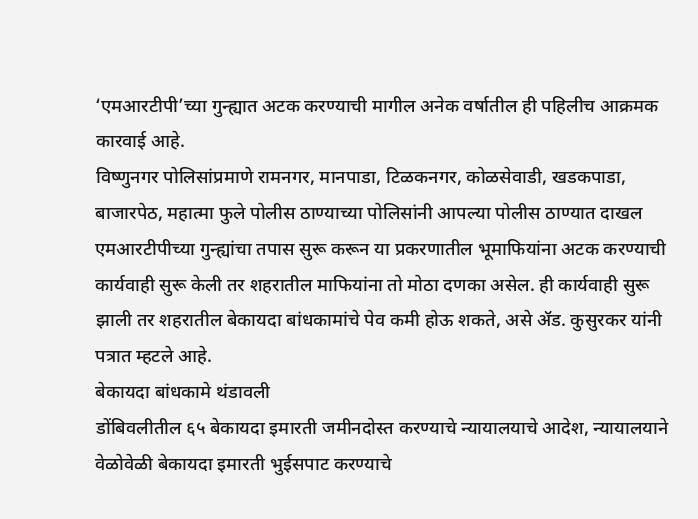‘एमआरटीपी’च्या गुन्ह्यात अटक करण्याची मागील अनेक वर्षातील ही पहिलीच आक्रमक कारवाई आहे.
विष्णुनगर पोलिसांप्रमाणे रामनगर, मानपाडा, टिळकनगर, कोळसेवाडी, खडकपाडा, बाजारपेठ, महात्मा फुले पोलीस ठाण्याच्या पोलिसांनी आपल्या पोलीस ठाण्यात दाखल एमआरटीपीच्या गुन्ह्यांचा तपास सुरू करून या प्रकरणातील भूमाफियांना अटक करण्याची कार्यवाही सुरू केली तर शहरातील माफियांना तो मोठा दणका असेल. ही कार्यवाही सुरू झाली तर शहरातील बेकायदा बांधकामांचे पेव कमी होऊ शकते, असे ॲड. कुसुरकर यांनी पत्रात म्हटले आहे.
बेकायदा बांधकामे थंडावली
डोंबिवलीतील ६५ बेकायदा इमारती जमीनदोस्त करण्याचे न्यायालयाचे आदेश, न्यायालयाने वेळोवेळी बेकायदा इमारती भुईसपाट करण्याचे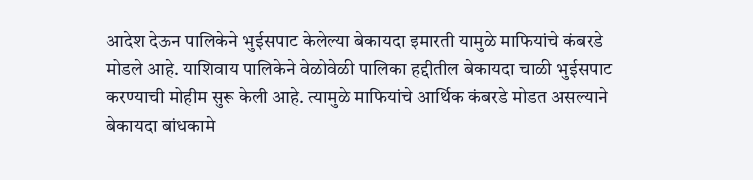आदेश देऊन पालिकेने भुईसपाट केलेल्या बेकायदा इमारती यामुळे माफियांचे कंबरडे मोडले आहे. याशिवाय पालिकेने वेळोवेळी पालिका हद्दीतील बेकायदा चाळी भुईसपाट करण्याची मोहीम सुरू केली आहे. त्यामुळे माफियांचे आर्थिक कंबरडे मोडत असल्याने बेकायदा बांधकामे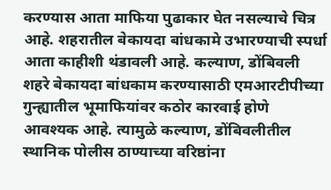करण्यास आता माफिया पुढाकार घेत नसल्याचे चित्र आहे. शहरातील बेकायदा बांधकामे उभारण्याची स्पर्धा आता काहीशी थंडावली आहे. कल्याण, डोंबिवली शहरे बेकायदा बांधकाम करण्यासाठी एमआरटीपीच्या गुन्ह्यातील भूमाफियांवर कठोर कारवाई होणे आवश्यक आहे. त्यामुळे कल्याण, डोंबिवलीतील स्थानिक पोलीस ठाण्याच्या वरिष्ठांना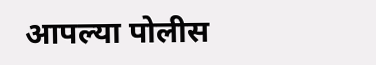आपल्या पोलीस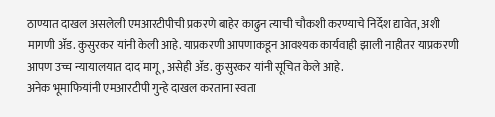ठाण्यात दाखल असलेली एमआरटीपीची प्रकरणे बाहेर काढुन त्याची चौकशी करण्याचे निर्देश द्यावेत, अशी मागणी ॲड. कुसुरकर यांनी केली आहे. याप्रकरणी आपणाकडून आवश्यक कार्यवाही झाली नाहीतर याप्रकरणी आपण उच्च न्यायालयात दाद मागू, असेही ॲड. कुसुरकर यांनी सूचित केले आहे.
अनेक भूमाफियांनी एमआरटीपी गुन्हे दाखल करताना स्वता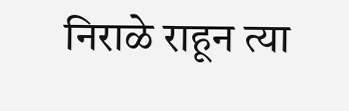निराळे राहून त्या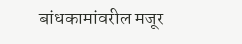बांधकामांवरील मजूर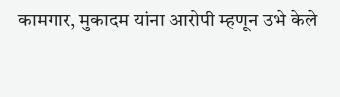कामगार, मुकादम यांना आरोपी म्हणून उभे केले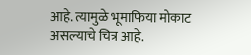आहे. त्यामुळे भूमाफिया मोकाट असल्याचे चित्र आहे.